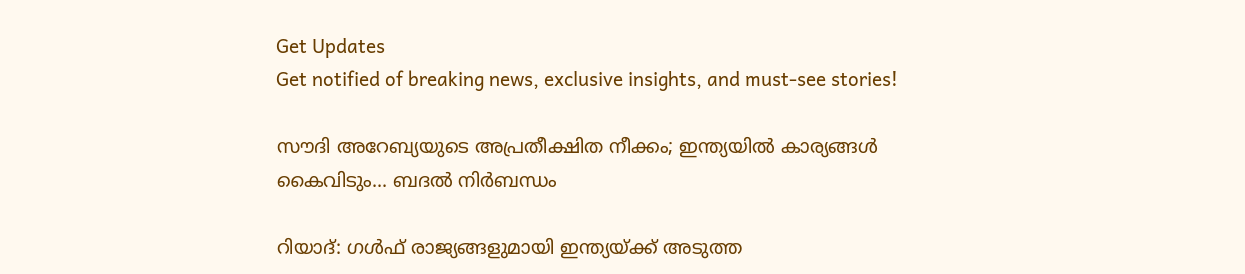Get Updates
Get notified of breaking news, exclusive insights, and must-see stories!

സൗദി അറേബ്യയുടെ അപ്രതീക്ഷിത നീക്കം; ഇന്ത്യയില്‍ കാര്യങ്ങള്‍ കൈവിടും... ബദല്‍ നിര്‍ബന്ധം

റിയാദ്: ഗള്‍ഫ് രാജ്യങ്ങളുമായി ഇന്ത്യയ്ക്ക് അടുത്ത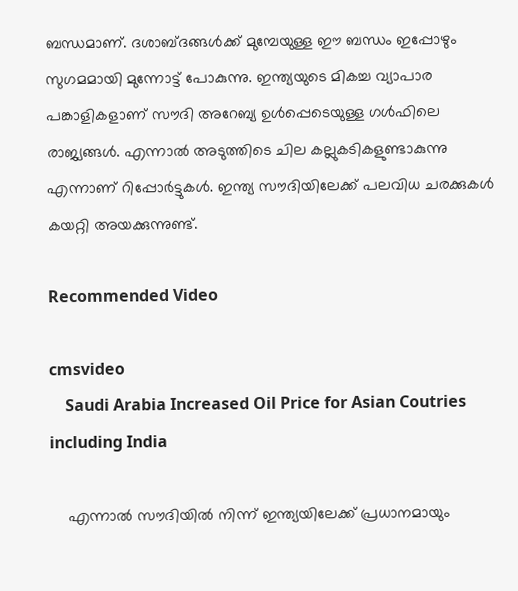ബന്ധമാണ്. ദശാബ്ദങ്ങള്‍ക്ക് മുമ്പേയുള്ള ഈ ബന്ധം ഇപ്പോഴും സുഗമമായി മുന്നോട്ട് പോകുന്നു. ഇന്ത്യയുടെ മികച്ച വ്യാപാര പങ്കാളികളാണ് സൗദി അറേബ്യ ഉള്‍പ്പെടെയുള്ള ഗള്‍ഫിലെ രാജ്യങ്ങള്‍. എന്നാല്‍ അടുത്തിടെ ചില കല്ലുകടികളുണ്ടാകുന്നു എന്നാണ് റിപ്പോര്‍ട്ടുകള്‍. ഇന്ത്യ സൗദിയിലേക്ക് പലവിധ ചരക്കുകള്‍ കയറ്റി അയക്കുന്നുണ്ട്.

Recommended Video

cmsvideo
    Saudi Arabia Increased Oil Price for Asian Coutries including India

    എന്നാല്‍ സൗദിയില്‍ നിന്ന് ഇന്ത്യയിലേക്ക് പ്രധാനമായും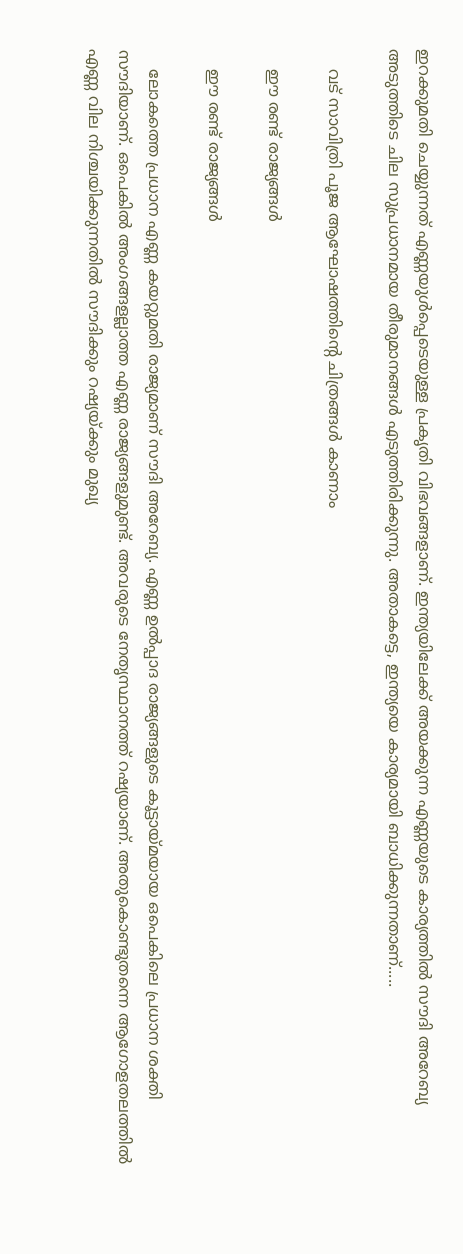ഇറക്കുമതി ചെയ്യുന്നത് എണ്ണയുള്‍പ്പെടെയുള്ള പ്രകൃതി വിഭവങ്ങളാണ്. ഇന്ത്യയിലേക്ക് അയക്കുന്ന എണ്ണയുടെ കാര്യത്തില്‍ സൗദി അറേബ്യ അടുത്തിടെ ചില സുപ്രധാനമായ തീരുമാനങ്ങള്‍ എടുത്തിരിക്കുന്നു. അതാകട്ടെ, ഇന്ത്യയെ കാര്യമായി ബാധിക്കുന്നതാണ്.....

    വട് സാവിത്രി പൂജ ആഘോഷത്തിന്റെ ചിത്രങ്ങള്‍ കാണാം

    ഈ രണ്ട് രാജ്യങ്ങള്‍

    ഈ രണ്ട് രാജ്യങ്ങള്‍

    ലോകത്തെ പ്രധാന എണ്ണ കയറ്റുമതി രാജ്യമാണ് സൗദി അറേബ്യ. എണ്ണ ഉല്‍പ്പാദ രാജ്യങ്ങളുടെ കൂട്ടായ്മയായ ഒപെകിലെ പ്രധാന ശക്തി സൗദിയാണ്. ഒപെകില്‍ അംഗങ്ങളല്ലാത്ത എണ്ണ രാജ്യങ്ങളുമുണ്ട്. അവരുടെ നേതൃസ്ഥാനത്ത് റഷ്യയാണ്. അതുകൊണ്ടുതന്നെ ആഗോളതലത്തില്‍ എണ്ണ വില നിശ്ചയിക്കുന്നതില്‍ സൗദിക്കും റഷ്യയ്ക്കും മുഖ്യ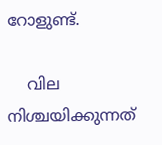റോളുണ്ട്.

    വില നിശ്ചയിക്കുന്നത്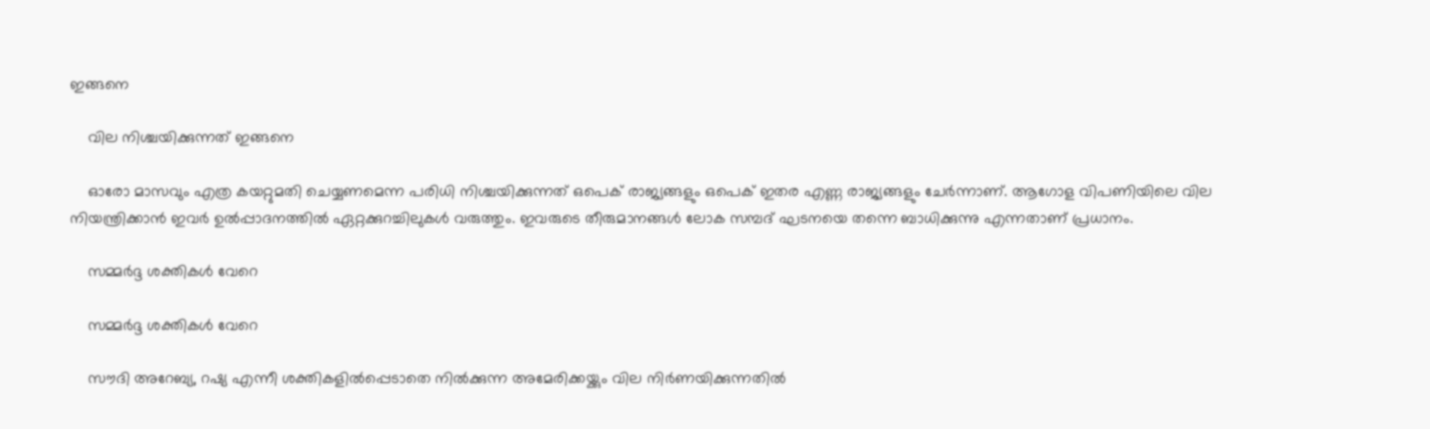ഇങ്ങനെ

    വില നിശ്ചയിക്കുന്നത് ഇങ്ങനെ

    ഓരോ മാസവും എത്ര കയറ്റുമതി ചെയ്യണമെന്ന പരിധി നിശ്ചയിക്കുന്നത് ഒപെക് രാജ്യങ്ങളും ഒപെക് ഇതര എണ്ണ രാജ്യങ്ങളും ചേര്‍ന്നാണ്. ആഗോള വിപണിയിലെ വില നിയന്ത്രിക്കാന്‍ ഇവര്‍ ഉല്‍പ്പാദനത്തില്‍ ഏറ്റക്കുറച്ചിലുകള്‍ വരുത്തും. ഇവരുടെ തീരുമാനങ്ങള്‍ ലോക സമ്പദ് ഘടനയെ തന്നെ ബാധിക്കുന്നു എന്നതാണ് പ്രധാനം.

    സമ്മര്‍ദ്ദ ശക്തികള്‍ വേറെ

    സമ്മര്‍ദ്ദ ശക്തികള്‍ വേറെ

    സൗദി അറേബ്യ, റഷ്യ എന്നീ ശക്തികളില്‍പ്പെടാതെ നില്‍ക്കുന്ന അമേരിക്കയ്ക്കും വില നിര്‍ണയിക്കുന്നതില്‍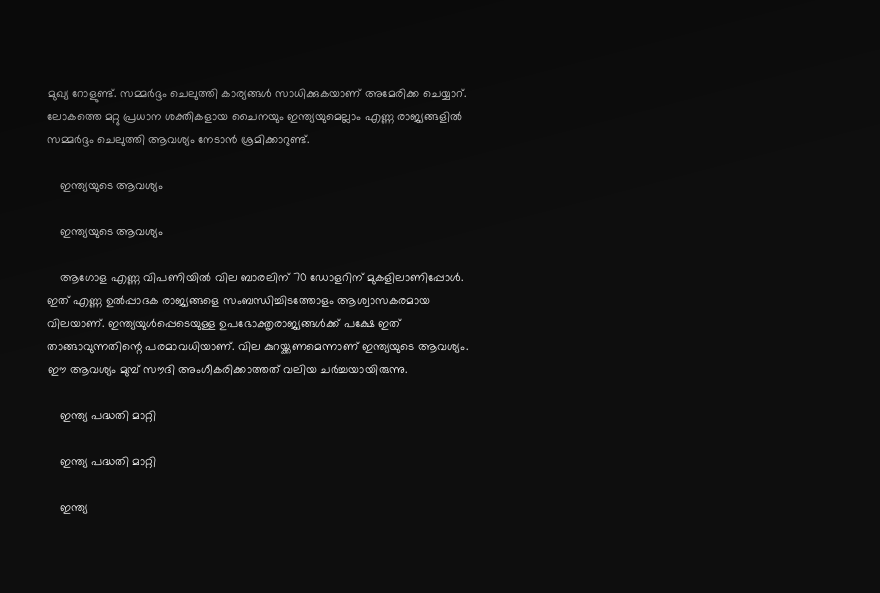മുഖ്യ റോളുണ്ട്. സമ്മര്‍ദ്ദം ചെലുത്തി കാര്യങ്ങള്‍ സാധിക്കുകയാണ് അമേരിക്ക ചെയ്യാറ്. ലോകത്തെ മറ്റു പ്രധാന ശക്തികളായ ചൈനയും ഇന്ത്യയുമെല്ലാം എണ്ണ രാജ്യങ്ങളില്‍ സമ്മര്‍ദ്ദം ചെലുത്തി ആവശ്യം നേടാന്‍ ശ്രമിക്കാറുണ്ട്.

    ഇന്ത്യയുടെ ആവശ്യം

    ഇന്ത്യയുടെ ആവശ്യം

    ആഗോള എണ്ണ വിപണിയില്‍ വില ബാരലിന് 70 ഡോളറിന് മുകളിലാണിപ്പോള്‍. ഇത് എണ്ണ ഉല്‍പ്പാദക രാജ്യങ്ങളെ സംബന്ധിച്ചിടത്തോളം ആശ്വാസകരമായ വിലയാണ്. ഇന്ത്യയുള്‍പ്പെടെയുള്ള ഉപഭോക്തൃരാജ്യങ്ങള്‍ക്ക് പക്ഷേ ഇത് താങ്ങാവുന്നതിന്റെ പരമാവധിയാണ്. വില കുറയ്ക്കണമെന്നാണ് ഇന്ത്യയുടെ ആവശ്യം. ഈ ആവശ്യം മുമ്പ് സൗദി അംഗീകരിക്കാത്തത് വലിയ ചര്‍ച്ചയായിരുന്നു.

    ഇന്ത്യ പദ്ധതി മാറ്റി

    ഇന്ത്യ പദ്ധതി മാറ്റി

    ഇന്ത്യ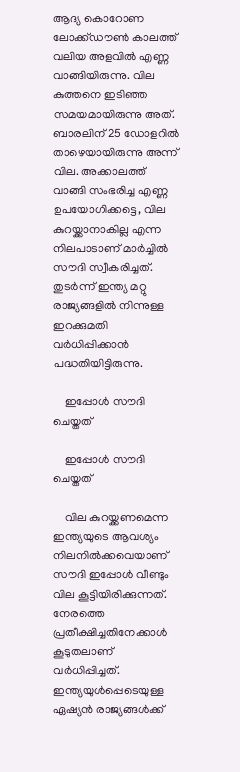ആദ്യ കൊറോണ ലോക്ക്ഡൗണ്‍ കാലത്ത് വലിയ അളവില്‍ എണ്ണ വാങ്ങിയിരുന്നു. വില കുത്തനെ ഇടിഞ്ഞ സമയമായിരുന്നു അത്. ബാരലിന് 25 ഡോളറില്‍ താഴെയായിരുന്നു അന്ന് വില. അക്കാലത്ത് വാങ്ങി സംഭരിച്ച എണ്ണ ഉപയോഗിക്കട്ടെ, വില കുറയ്ക്കാനാകില്ല എന്ന നിലപാടാണ് മാര്‍ച്ചില്‍ സൗദി സ്വീകരിച്ചത്. തുടര്‍ന്ന് ഇന്ത്യ മറ്റു രാജ്യങ്ങളില്‍ നിന്നുള്ള ഇറക്കുമതി വര്‍ധിപ്പിക്കാന്‍ പദ്ധതിയിട്ടിരുന്നു.

    ഇപ്പോള്‍ സൗദി ചെയ്തത്

    ഇപ്പോള്‍ സൗദി ചെയ്തത്

    വില കുറയ്ക്കണമെന്ന ഇന്ത്യയുടെ ആവശ്യം നിലനില്‍ക്കവെയാണ് സൗദി ഇപ്പോള്‍ വീണ്ടും വില കൂട്ടിയിരിക്കുന്നത്. നേരത്തെ പ്രതീക്ഷിച്ചതിനേക്കാള്‍ കൂടുതലാണ് വര്‍ധിപ്പിച്ചത്. ഇന്ത്യയുള്‍പ്പെടെയുള്ള ഏഷ്യന്‍ രാജ്യങ്ങള്‍ക്ക്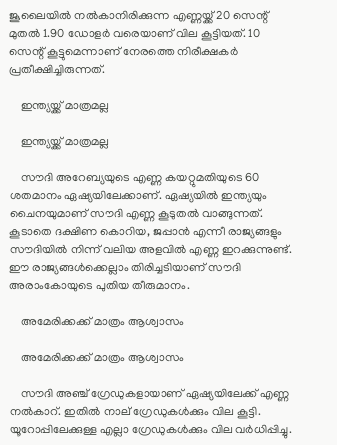ജൂലൈയില്‍ നല്‍കാനിരിക്കുന്ന എണ്ണയ്ക്ക് 20 സെന്റ് മുതല്‍ 1.90 ഡോളര്‍ വരെയാണ് വില കൂട്ടിയത്. 10 സെന്റ് കൂട്ടുമെന്നാണ് നേരത്തെ നിരീക്ഷകര്‍ പ്രതീക്ഷിച്ചിരുന്നത്.

    ഇന്ത്യയ്ക്ക് മാത്രമല്ല

    ഇന്ത്യയ്ക്ക് മാത്രമല്ല

    സൗദി അറേബ്യയുടെ എണ്ണ കയറ്റുമതിയുടെ 60 ശതമാനം ഏഷ്യയിലേക്കാണ്. ഏഷ്യയില്‍ ഇന്ത്യയും ചൈനയുമാണ് സൗദി എണ്ണ കൂടുതല്‍ വാങ്ങുന്നത്. കൂടാതെ ദക്ഷിണ കൊറിയ, ജപ്പാന്‍ എന്നീ രാജ്യങ്ങളും സൗദിയില്‍ നിന്ന് വലിയ അളവില്‍ എണ്ണ ഇറക്കുന്നുണ്ട്. ഈ രാജ്യങ്ങള്‍ക്കെല്ലാം തിരിച്ചടിയാണ് സൗദി അരാംകോയുടെ പുതിയ തീരുമാനം.

    അമേരിക്കക്ക് മാത്രം ആശ്വാസം

    അമേരിക്കക്ക് മാത്രം ആശ്വാസം

    സൗദി അഞ്ച് ഗ്രേഡുകളായാണ് ഏഷ്യയിലേക്ക് എണ്ണ നല്‍കാറ്. ഇതില്‍ നാല് ഗ്രേഡുകള്‍ക്കും വില കൂട്ടി. യൂറോപ്പിലേക്കുള്ള എല്ലാ ഗ്രേഡുകള്‍ക്കും വില വര്‍ധിപ്പിച്ചു.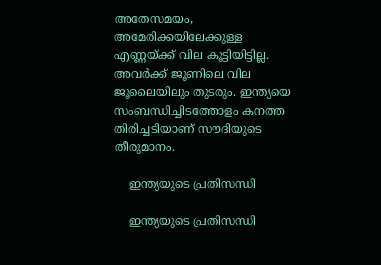അതേസമയം, അമേരിക്കയിലേക്കുള്ള എണ്ണയ്ക്ക് വില കൂട്ടിയിട്ടില്ല. അവര്‍ക്ക് ജൂണിലെ വില ജൂലൈയിലും തുടരും. ഇന്ത്യയെ സംബന്ധിച്ചിടത്തോളം കനത്ത തിരിച്ചടിയാണ് സൗദിയുടെ തീരുമാനം.

    ഇന്ത്യയുടെ പ്രതിസന്ധി

    ഇന്ത്യയുടെ പ്രതിസന്ധി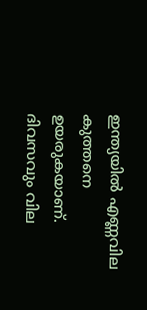ഇന്ത്യയില്‍ എണ്ണവില കുത്തനെ ഉയരുകയാണ്. ദിവസവും വില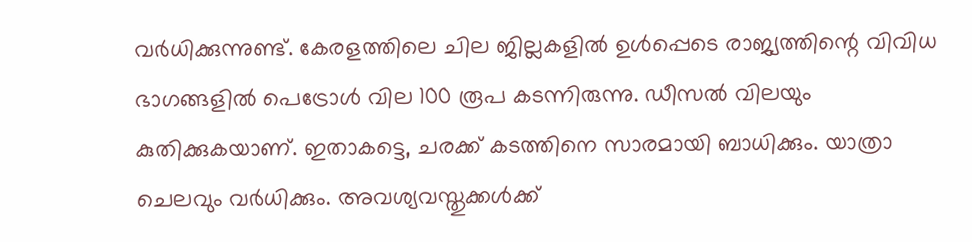വര്‍ധിക്കുന്നുണ്ട്. കേരളത്തിലെ ചില ജില്ലകളില്‍ ഉള്‍പ്പെടെ രാജ്യത്തിന്റെ വിവിധ ഭാഗങ്ങളില്‍ പെട്രോള്‍ വില 100 രൂപ കടന്നിരുന്നു. ഡീസല്‍ വിലയും കുതിക്കുകയാണ്. ഇതാകട്ടെ, ചരക്ക് കടത്തിനെ സാരമായി ബാധിക്കും. യാത്രാ ചെലവും വര്‍ധിക്കും. അവശ്യവസ്തുക്കള്‍ക്ക്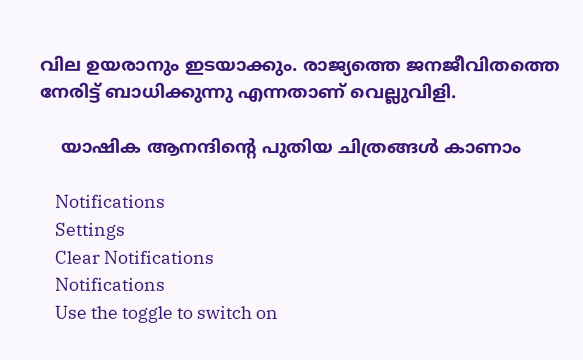വില ഉയരാനും ഇടയാക്കും. രാജ്യത്തെ ജനജീവിതത്തെ നേരിട്ട് ബാധിക്കുന്നു എന്നതാണ് വെല്ലുവിളി.

    യാഷിക ആനന്ദിന്റെ പുതിയ ചിത്രങ്ങള്‍ കാണാം

    Notifications
    Settings
    Clear Notifications
    Notifications
    Use the toggle to switch on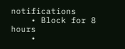notifications
    • Block for 8 hours
    •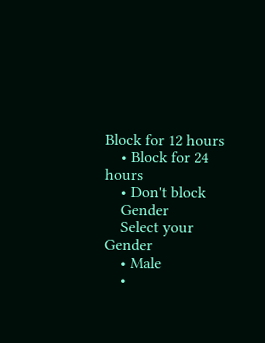Block for 12 hours
    • Block for 24 hours
    • Don't block
    Gender
    Select your Gender
    • Male
    •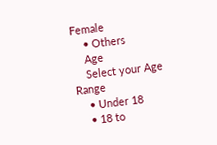Female
    • Others
    Age
    Select your Age Range
    • Under 18
    • 18 to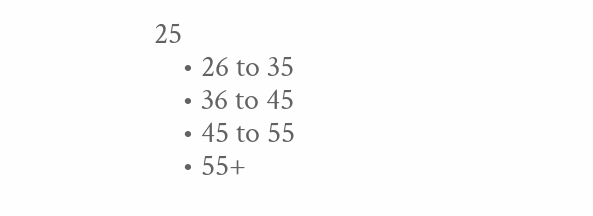25
    • 26 to 35
    • 36 to 45
    • 45 to 55
    • 55+